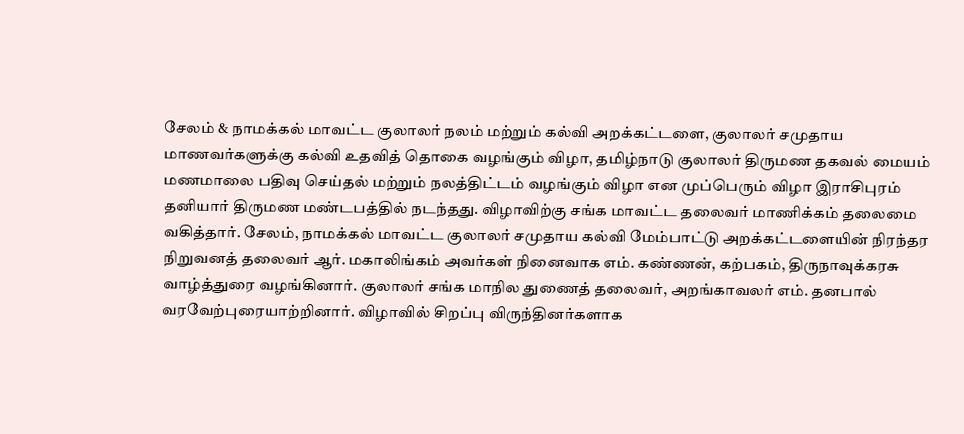சேலம் & நாமக்கல் மாவட்ட குலாலர் நலம் மற்றும் கல்வி அறக்கட்டளை, குலாலர் சமுதாய மாணவர்களுக்கு கல்வி உதவித் தொகை வழங்கும் விழா, தமிழ்நாடு குலாலர் திருமண தகவல் மையம் மணமாலை பதிவு செய்தல் மற்றும் நலத்திட்டம் வழங்கும் விழா என முப்பெரும் விழா இராசிபுரம் தனியார் திருமண மண்டபத்தில் நடந்தது. விழாவிற்கு சங்க மாவட்ட தலைவர் மாணிக்கம் தலைமை வகித்தார். சேலம், நாமக்கல் மாவட்ட குலாலர் சமுதாய கல்வி மேம்பாட்டு அறக்கட்டளையின் நிரந்தர நிறுவனத் தலைவர் ஆர். மகாலிங்கம் அவர்கள் நினைவாக எம். கண்ணன், கற்பகம், திருநாவுக்கரசு வாழ்த்துரை வழங்கினார். குலாலர் சங்க மாநில துணைத் தலைவர், அறங்காவலர் எம். தனபால் வரவேற்புரையாற்றினார். விழாவில் சிறப்பு விருந்தினர்களாக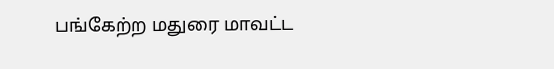பங்கேற்ற மதுரை மாவட்ட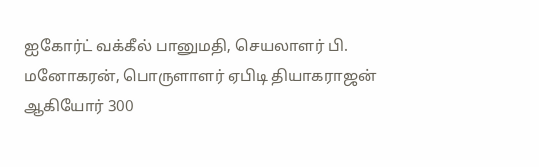ஐகோர்ட் வக்கீல் பானுமதி, செயலாளர் பி. மனோகரன், பொருளாளர் ஏபிடி தியாகராஜன் ஆகியோர் 300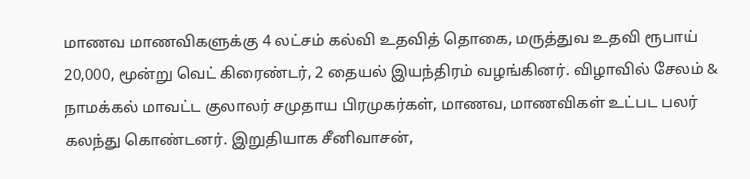மாணவ மாணவிகளுக்கு 4 லட்சம் கல்வி உதவித் தொகை, மருத்துவ உதவி ரூபாய் 20,000, மூன்று வெட் கிரைண்டர், 2 தையல் இயந்திரம் வழங்கினர். விழாவில் சேலம் & நாமக்கல் மாவட்ட குலாலர் சமுதாய பிரமுகர்கள், மாணவ, மாணவிகள் உட்பட பலர் கலந்து கொண்டனர். இறுதியாக சீனிவாசன்,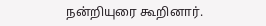நன்றியுரை கூறினார்.